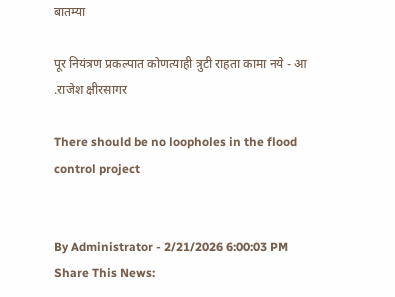बातम्या

पूर नियंत्रण प्रकल्पात कोणत्याही त्रुटी राहता कामा नये - आ .राजेश क्षीरसागर

There should be no loopholes in the flood control project


By Administrator - 2/21/2026 6:00:03 PM
Share This News: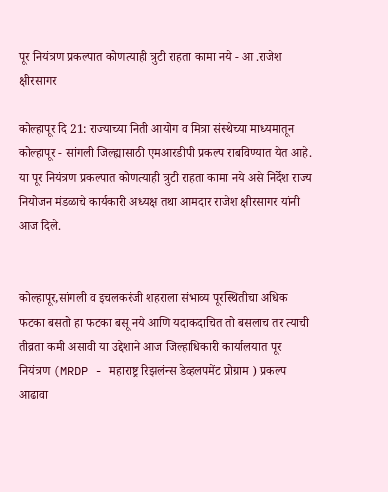पूर नियंत्रण प्रकल्पात कोणत्याही त्रुटी राहता कामा नये - आ .राजेश क्षीरसागर

कोल्हापूर दि 21: राज्याच्या निती आयोग व मित्रा संस्थेच्या माध्यमातून कोल्हापूर - सांगली जिल्ह्यासाठी एमआरडीपी प्रकल्प राबविण्यात येत आहे. या पूर नियंत्रण प्रकल्पात कोणत्याही त्रुटी राहता कामा नये असे निर्देश राज्य नियोजन मंडळाचे कार्यकारी अध्यक्ष तथा आमदार राजेश क्षीरसागर यांनी आज दिले.


कोल्हापूर,सांगली व इचलकरंजी शहराला संभाव्य पूरस्थितीचा अधिक फटका बसतो हा फटका बसू नये आणि यदाकदाचित तो बसलाच तर त्याची तीव्रता कमी असावी या उद्देशाने आज जिल्हाधिकारी कार्यालयात पूर नियंत्रण (MRDP - महाराष्ट्र रिझलंन्स डेव्हलपमेंट प्रोग्राम ) प्रकल्प आढावा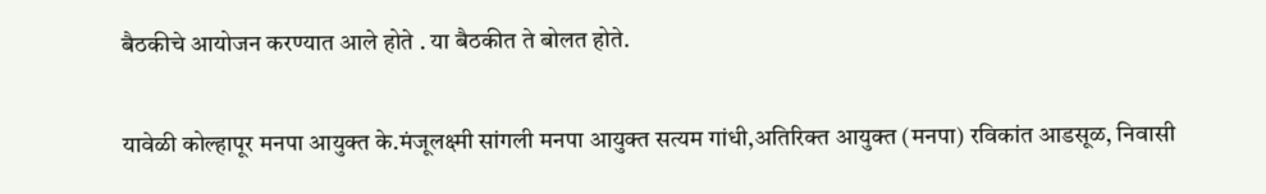बैठकीचे आयोजन करण्यात आले होते . या बैठकीत ते बोलत होते.


यावेळी कोल्हापूर मनपा आयुक्त के.मंजूलक्ष्मी सांगली मनपा आयुक्त सत्यम गांधी,अतिरिक्त आयुक्त (मनपा) रविकांत आडसूळ, निवासी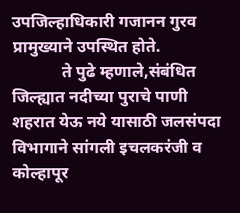उपजिल्हाधिकारी गजानन गुरव प्रामुख्याने उपस्थित होते.
            ते पुढे म्हणाले,संबंधित जिल्ह्यात नदीच्या पुराचे पाणी शहरात येऊ नये यासाठी जलसंपदा विभागाने सांगली इचलकरंजी व कोल्हापूर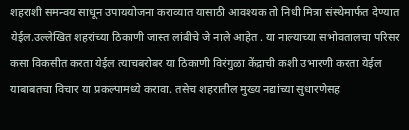शहराशी समन्वय साधून उपाययोजना कराव्यात यासाठी आवश्यक तो निधी मित्रा संस्थेमार्फत देण्यात येईल.उल्लेखित शहरांच्या ठिकाणी जास्त लांबीचे जे नाले आहेत . या नाल्याच्या सभोवतालचा परिसर कसा विकसीत करता येईल त्याचबरोबर या ठिकाणी विरंगुळा केंद्राची कशी उभारणी करता येईल याबाबतचा विचार या प्रकल्पामध्ये करावा. तसेच शहरातील मुख्य नद्यांच्या सुधारणेसह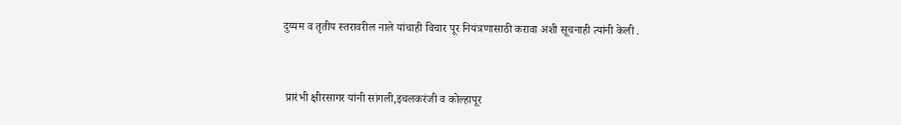दुय्यम व तृतीय स्तरावरील नाले यांचाही विचार पूर नियंत्रणासाठी करावा अशी सूचनाही त्यांनी केली .


 प्रारंभी क्षीरसागर यांनी सांगली,इचलकरंजी व कोल्हापूर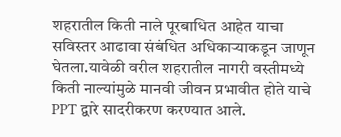शहरातील किती नाले पूरबाधित आहेत याचा सविस्तर आढावा संबंधित अधिकाऱ्याकडून जाणून घेतला.यावेळी वरील शहरातील नागरी वस्तीमध्ये किती नाल्यांमुळे मानवी जीवन प्रभावीत होते याचे PPT द्वारे सादरीकरण करण्यात आले.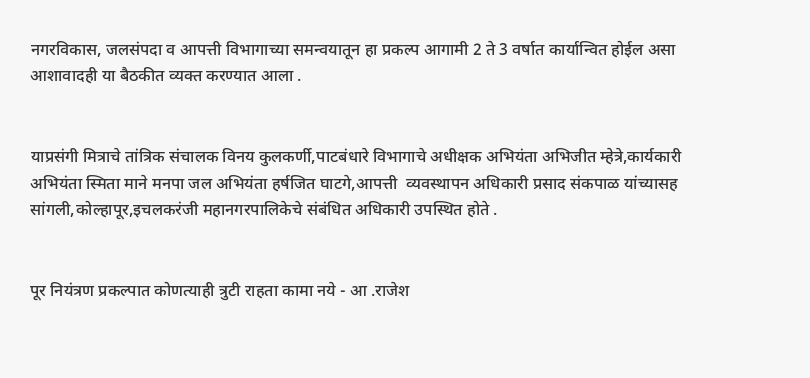नगरविकास, जलसंपदा व आपत्ती विभागाच्या समन्वयातून हा प्रकल्प आगामी 2 ते 3 वर्षात कार्यान्वित होईल असा आशावादही या बैठकीत व्यक्त करण्यात आला .


याप्रसंगी मित्राचे तांत्रिक संचालक विनय कुलकर्णी,पाटबंधारे विभागाचे अधीक्षक अभियंता अभिजीत म्हेत्रे,कार्यकारी अभियंता स्मिता माने मनपा जल अभियंता हर्षजित घाटगे,आपत्ती  व्यवस्थापन अधिकारी प्रसाद संकपाळ यांच्यासह सांगली,कोल्हापूर,इचलकरंजी महानगरपालिकेचे संबंधित अधिकारी उपस्थित होते .


पूर नियंत्रण प्रकल्पात कोणत्याही त्रुटी राहता कामा नये - आ .राजेश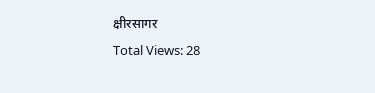क्षीरसागर
Total Views: 28